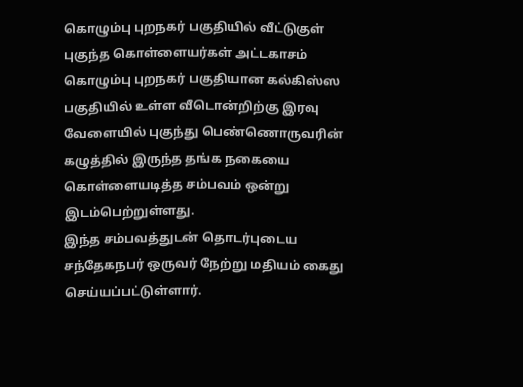கொழும்பு புறநகர் பகுதியில் வீட்டுகுள் புகுந்த கொள்ளையர்கள் அட்டகாசம்
கொழும்பு புறநகர் பகுதியான கல்கிஸ்ஸ பகுதியில் உள்ள வீடொன்றிற்கு இரவு வேளையில் புகுந்து பெண்ணொருவரின் கழுத்தில் இருந்த தங்க நகையை கொள்ளையடித்த சம்பவம் ஒன்று இடம்பெற்றுள்ளது.
இந்த சம்பவத்துடன் தொடர்புடைய சந்தேகநபர் ஒருவர் நேற்று மதியம் கைது செய்யப்பட்டுள்ளார்.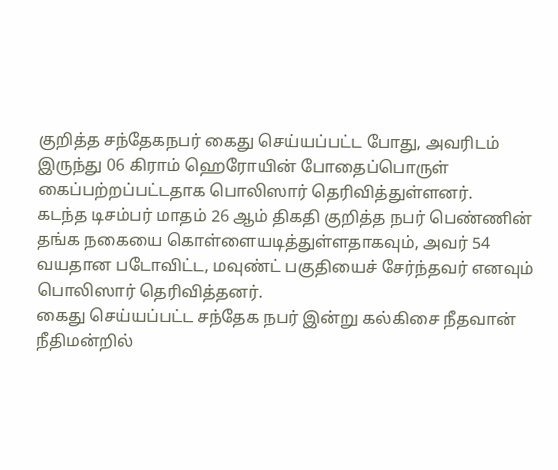குறித்த சந்தேகநபர் கைது செய்யப்பட்ட போது, அவரிடம் இருந்து 06 கிராம் ஹெரோயின் போதைப்பொருள் கைப்பற்றப்பட்டதாக பொலிஸார் தெரிவித்துள்ளனர்.
கடந்த டிசம்பர் மாதம் 26 ஆம் திகதி குறித்த நபர் பெண்ணின் தங்க நகையை கொள்ளையடித்துள்ளதாகவும், அவர் 54 வயதான படோவிட்ட, மவுண்ட் பகுதியைச் சேர்ந்தவர் எனவும் பொலிஸார் தெரிவித்தனர்.
கைது செய்யப்பட்ட சந்தேக நபர் இன்று கல்கிசை நீதவான் நீதிமன்றில்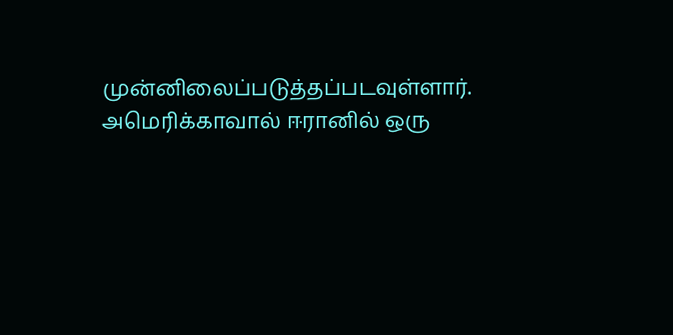முன்னிலைப்படுத்தப்படவுள்ளார்.
அமெரிக்காவால் ஈரானில் ஒரு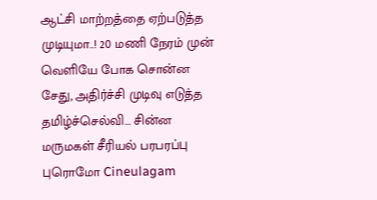ஆட்சி மாற்றத்தை ஏற்படுத்த முடியுமா..! 20 மணி நேரம் முன்
வெளியே போக சொன்ன சேது, அதிர்ச்சி முடிவு எடுத்த தமிழ்ச்செல்வி... சின்ன மருமகள் சீரியல் பரபரப்பு புரொமோ Cineulagam